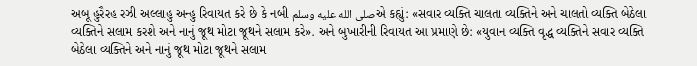અબૂ હુરૈરહ રઝી અલ્લાહુ અન્હુ રિવાયત કરે છે કે નબી صلى الله عليه وسلمએ કહ્યું: «સવાર વ્યક્તિ ચાલતા વ્યક્તિને અને ચાલતો વ્યક્તિ બેઠેલા વ્યક્તિને સલામ કરશે અને નાનું જૂથ મોટા જૂથને સલામ કરે». અને બુખારીની રિવાયત આ પ્રમાણે છે: «યુવાન વ્યક્તિ વૃદ્ધ વ્યક્તિને સવાર વ્યક્તિ બેઠેલા વ્યક્તિને અને નાનું જૂથ મોટા જૂથને સલામ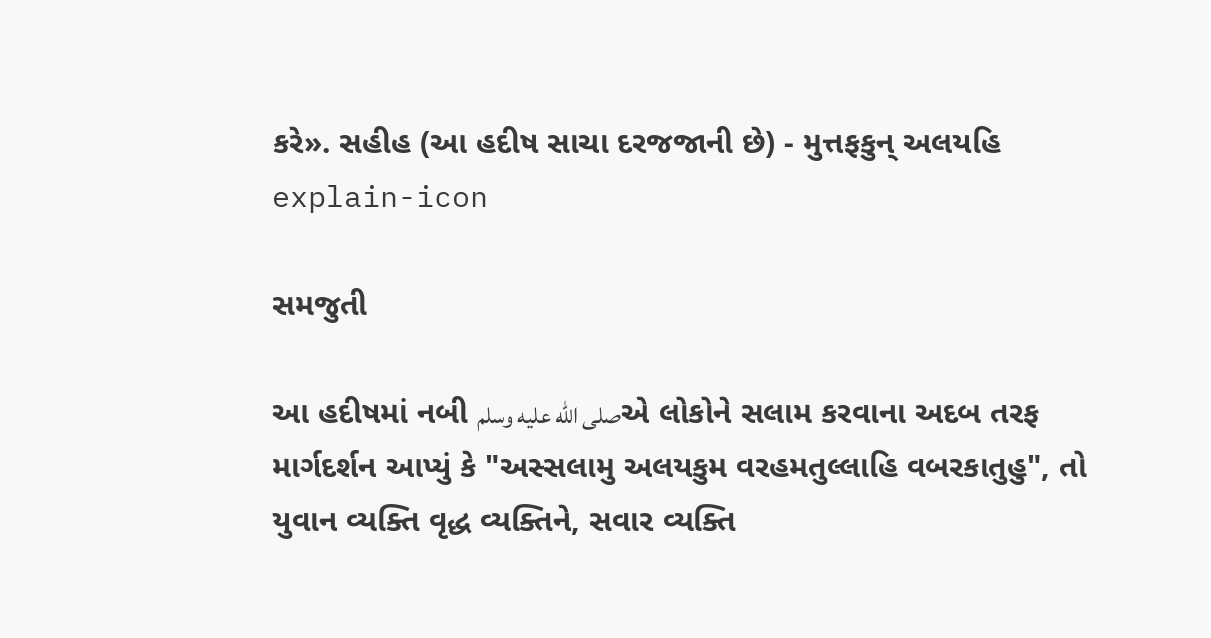કરે». સહીહ (આ હદીષ સાચા દરજજાની છે) - મુત્તફકુન્ અલયહિ
explain-icon

સમજુતી

આ હદીષમાં નબી صلى الله عليه وسلمએ લોકોને સલામ કરવાના અદબ તરફ માર્ગદર્શન આપ્યું કે "અસ્સલામુ અલયકુમ વરહમતુલ્લાહિ વબરકાતુહુ", તો યુવાન વ્યક્તિ વૃદ્ધ વ્યક્તિને, સવાર વ્યક્તિ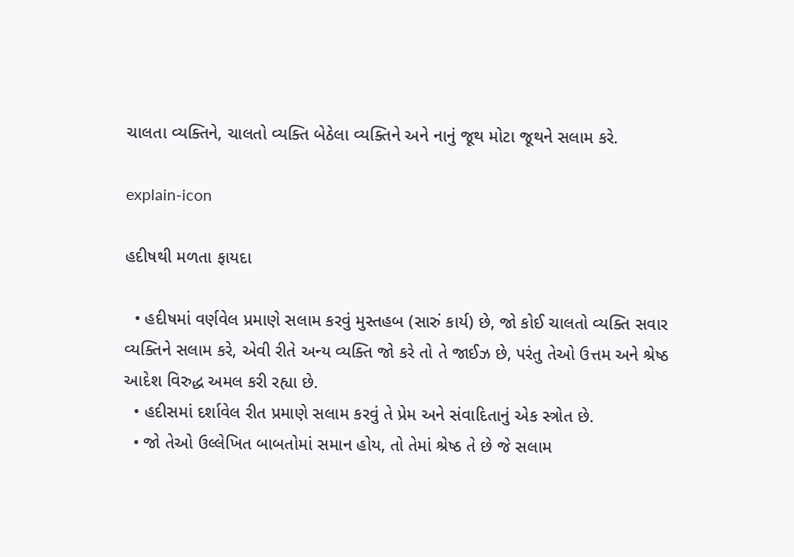ચાલતા વ્યક્તિને, ચાલતો વ્યક્તિ બેઠેલા વ્યક્તિને અને નાનું જૂથ મોટા જૂથને સલામ કરે.

explain-icon

હદીષથી મળતા ફાયદા

  • હદીષમાં વર્ણવેલ પ્રમાણે સલામ કરવું મુસ્તહબ (સારું કાર્ય) છે, જો કોઈ ચાલતો વ્યક્તિ સવાર વ્યક્તિને સલામ કરે, એવી રીતે અન્ય વ્યક્તિ જો કરે તો તે જાઈઝ છે, પરંતુ તેઓ ઉત્તમ અને શ્રેષ્ઠ આદેશ વિરુદ્ધ અમલ કરી રહ્યા છે.
  • હદીસમાં દર્શાવેલ રીત પ્રમાણે સલામ કરવું તે પ્રેમ અને સંવાદિતાનું એક સ્ત્રોત છે.
  • જો તેઓ ઉલ્લેખિત બાબતોમાં સમાન હોય, તો તેમાં શ્રેષ્ઠ તે છે જે સલામ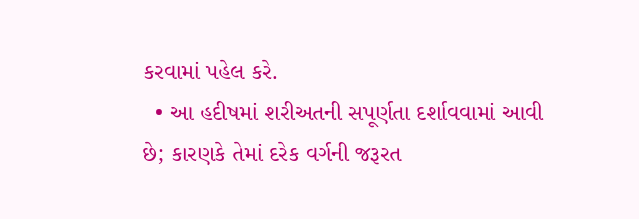કરવામાં પહેલ કરે.
  • આ હદીષમાં શરીઅતની સપૂર્ણતા દર્શાવવામાં આવી છે; કારણકે તેમાં દરેક વર્ગની જરૂરત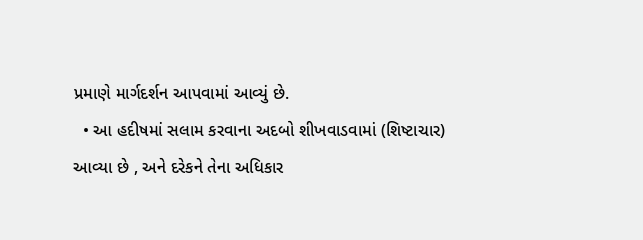પ્રમાણે માર્ગદર્શન આપવામાં આવ્યું છે.
  • આ હદીષમાં સલામ કરવાના અદબો શીખવાડવામાં (શિષ્ટાચાર) આવ્યા છે , અને દરેકને તેના અધિકાર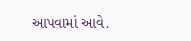આપવામાં આવે.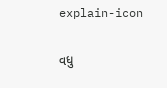explain-icon

વધુ